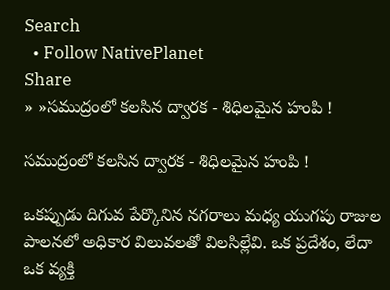Search
  • Follow NativePlanet
Share
» »సముద్రంలో కలసిన ద్వారక - శిధిలమైన హంపి !

సముద్రంలో కలసిన ద్వారక - శిధిలమైన హంపి !

ఒకప్పుడు దిగువ పేర్కొనిన నగరాలు మధ్య యుగపు రాజుల పాలనలో అధికార విలువలతో విలసిల్లేవి. ఒక ప్రదేశం, లేదా ఒక వ్యక్తి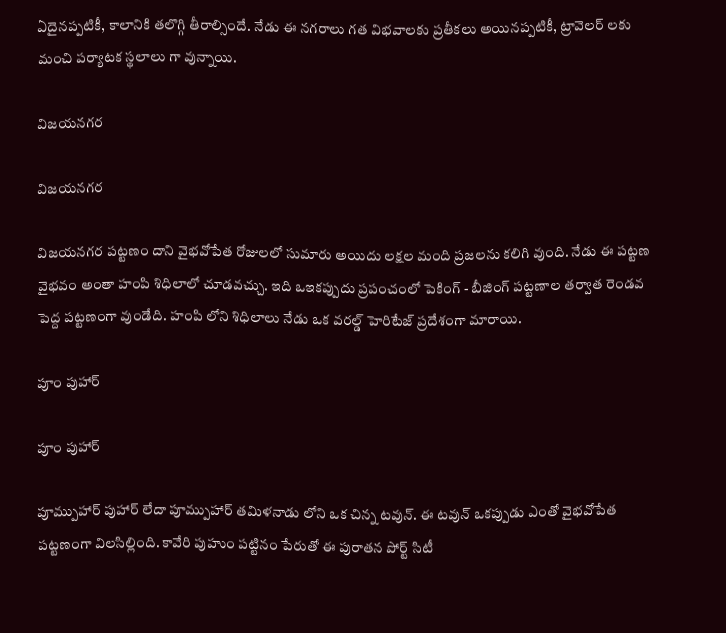ఏదైనప్పటికీ, కాలానికి తలొగ్గి తీరాల్సిందే. నేడు ఈ నగరాలు గత విభవాలకు ప్రతీకలు అయినప్పటికీ, ట్రావెలర్ లకు మంచి పర్యాటక స్థలాలు గా వున్నాయి.

విజయనగర

విజయనగర

విజయనగర పట్టణం దాని వైభవోపేత రోజులలో సుమారు అయిదు లక్షల మంది ప్రజలను కలిగి వుంది. నేడు ఈ పట్టణ వైభవం అంతా హంపి శిధిలాలో చూడవచ్చు. ఇది ఒఇకప్పుదు ప్రపంచంలో పెకింగ్ - బీజింగ్ పట్టణాల తర్వాత రెండవ పెద్ద పట్టణంగా వుండేది. హంపి లోని శిధిలాలు నేడు ఒక వరల్డ్ హెరిటేజ్ ప్రదేశంగా మారాయి.

పూం పుహార్

పూం పుహార్

పూమ్పుహార్ పుహార్ లేదా పూమ్పుహార్ తమిళనాడు లోని ఒక చిన్న టవున్. ఈ టవున్ ఒకప్పుడు ఎంతో వైభవోపేత పట్టణంగా విలసిల్లింది. కావేరి పుహుం పట్టినం పేరుతో ఈ పురాతన పోర్ట్ సిటీ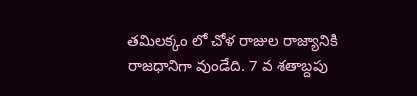తమిలక్కం లో చోళ రాజుల రాజ్యానికి రాజధానిగా వుండేది. 7 వ శతాబ్దపు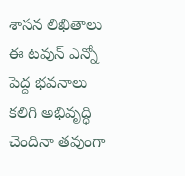శాసన లిఖితాలు ఈ టవున్ ఎన్నో పెద్ద భవనాలు కలిగి అభివృద్ధి చెందినా తవుంగా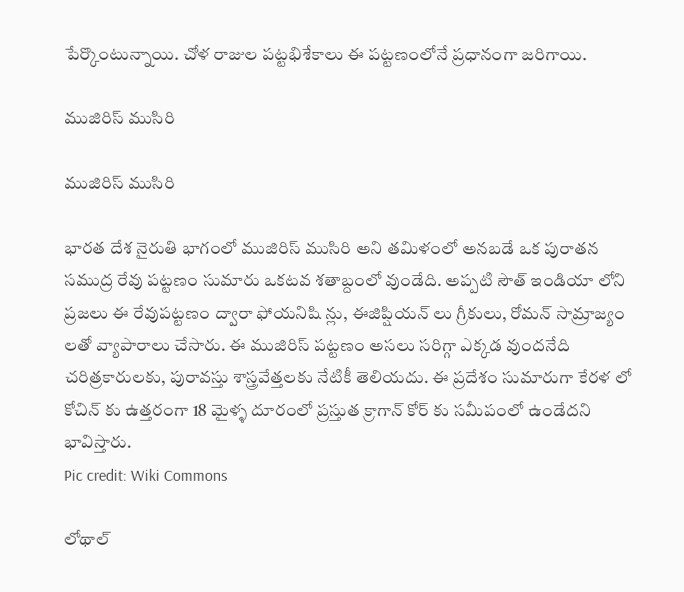పేర్కొంటున్నాయి. చోళ రాజుల పట్టభిశేకాలు ఈ పట్టణంలోనే ప్రధానంగా జరిగాయి.

ముజిరిస్ ముసిరి

ముజిరిస్ ముసిరి

భారత దేశ నైరుతి భాగంలో ముజిరిస్ ముసిరి అని తమిళంలో అనబడే ఒక పురాతన సముద్ర రేవు పట్టణం సుమారు ఒకటవ శతాబ్దంలో వుండేది. అప్పటి సౌత్ ఇండియా లోని ప్రజలు ఈ రేవుపట్టణం ద్వారా ఫోయనిషి న్లు, ఈజిప్షియన్ లు గ్రీకులు, రోమన్ సామ్రాజ్యం లతో వ్యాపారాలు చేసారు. ఈ ముజిరిస్ పట్టణం అసలు సరిగ్గా ఎక్కడ వుందనేది చరిత్రకారులకు, పురావస్తు శాస్త్రవేత్తలకు నేటికీ తెలియదు. ఈ ప్రదేశం సుమారుగా కేరళ లో కోచిన్ కు ఉత్తరంగా 18 మైళ్ళ దూరంలో ప్రస్తుత క్రాగాన్ కోర్ కు సమీపంలో ఉండేదని భావిస్తారు.
Pic credit: Wiki Commons

లోథాల్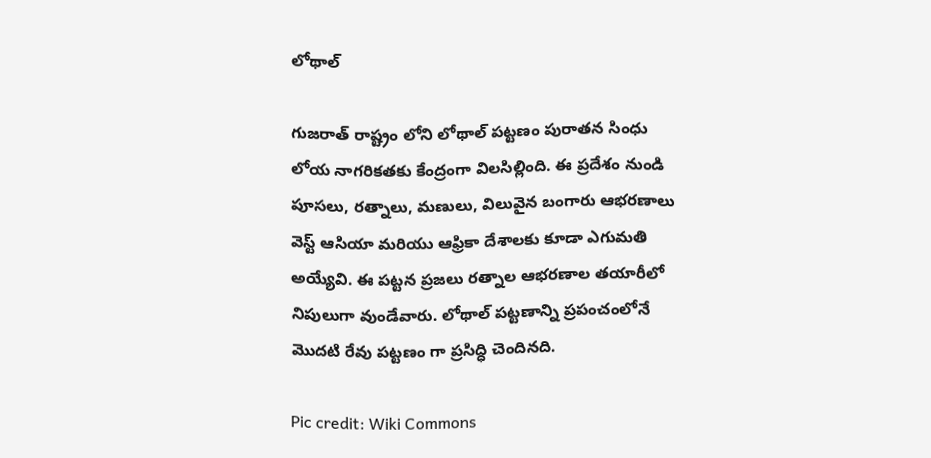లోథాల్

గుజరాత్ రాష్ట్రం లోని లోథాల్ పట్టణం పురాతన సింధు లోయ నాగరికతకు కేంద్రంగా విలసిల్లింది. ఈ ప్రదేశం నుండి పూసలు, రత్నాలు, మణులు, విలువైన బంగారు ఆభరణాలు వెస్ట్ ఆసియా మరియు ఆఫ్రికా దేశాలకు కూడా ఎగుమతి అయ్యేవి. ఈ పట్టన ప్రజలు రత్నాల ఆభరణాల తయారీలో నిపులుగా వుండేవారు. లోథాల్ పట్టణాన్ని ప్రపంచంలోనే మొదటి రేవు పట్టణం గా ప్రసిద్ధి చెందినది.

Pic credit: Wiki Commons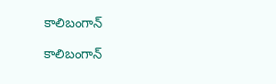కాలిబంగాన్

కాలిబంగాన్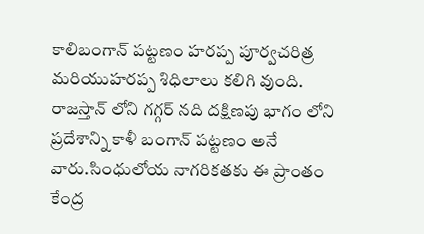కాలిబంగాన్ పట్టణం హరప్ప పూర్వచరిత్ర మరియుహరప్ప శిధిలాలు కలిగి వుంది. రాజస్తాన్ లోని గగ్గర్ నది దక్షిణపు భాగం లోని ప్రదేశాన్ని కాళీ బంగాన్ పట్టణం అనే వారు.సింధులోయ నాగరికతకు ఈ ప్రాంతం కేంద్ర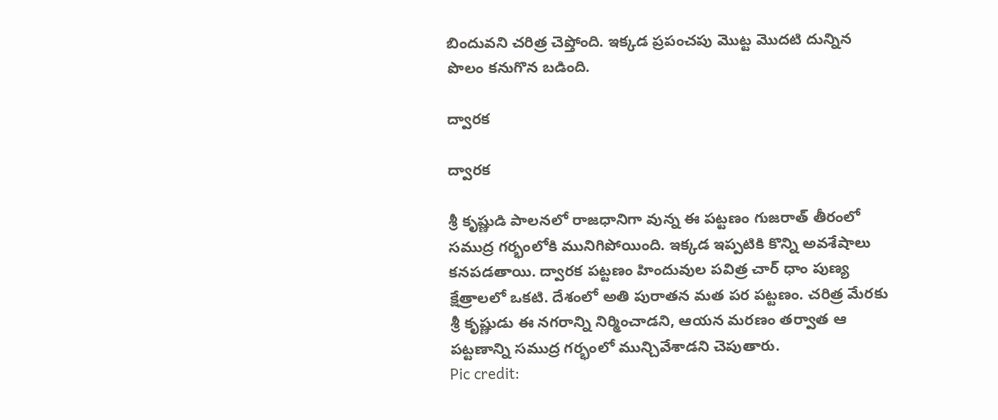బిందువని చరిత్ర చెప్తోంది. ఇక్కడ ప్రపంచపు మొట్ట మొదటి దున్నిన పొలం కనుగొన బడింది.

ద్వారక

ద్వారక

శ్రీ కృష్ణుడి పాలనలో రాజధానిగా వున్న ఈ పట్టణం గుజరాత్ తీరంలో సముద్ర గర్భంలోకి మునిగిపోయింది. ఇక్కడ ఇప్పటికి కొన్ని అవశేషాలు కనపడతాయి. ద్వారక పట్టణం హిందువుల పవిత్ర చార్ ధాం పుణ్య క్షేత్రాలలో ఒకటి. దేశంలో అతి పురాతన మత పర పట్టణం. చరిత్ర మేరకు శ్రీ కృష్ణుడు ఈ నగరాన్ని నిర్మించాడని, ఆయన మరణం తర్వాత ఆ పట్టణాన్ని సముద్ర గర్భంలో మున్చివేశాడని చెపుతారు.
Pic credit: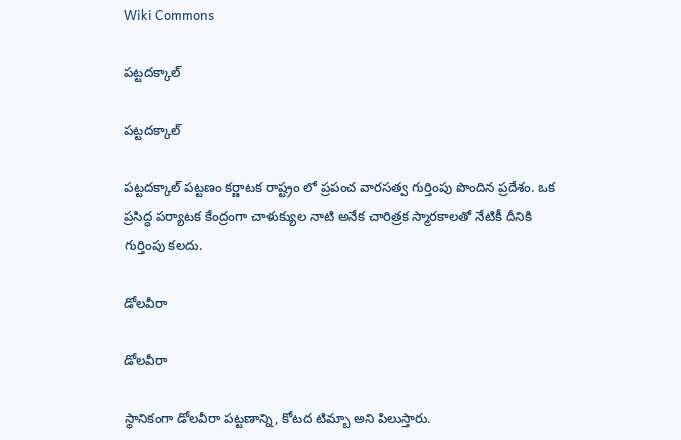Wiki Commons

పట్టదక్కాల్

పట్టదక్కాల్

పట్టదక్కాల్ పట్టణం కర్ణాటక రాష్ట్రం లో ప్రపంచ వారసత్వ గుర్తింపు పొందిన ప్రదేశం. ఒక ప్రసిద్ధ పర్యాటక కేంద్రంగా చాళుక్యుల నాటి అనేక చారిత్రక స్మారకాలతో నేటికీ దీనికి గుర్తింపు కలదు.

డోలవీరా

డోలవీరా

స్థానికంగా డోలవీరా పట్టణాన్ని, కోటద టిమ్బా అని పిలుస్తారు.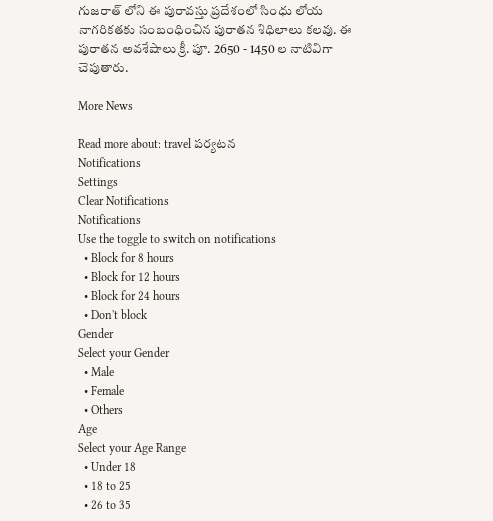గుజరాత్ లోని ఈ పురావస్తు ప్రదేశంలో సింధు లోయ నాగరికతకు సంబంధించిన పురాతన శిధిలాలు కలవు. ఈ పురాతన అవశేషాలు క్రీ. పూ. 2650 - 1450 ల నాటివిగా చెపుతారు.

More News

Read more about: travel పర్యటన
Notifications
Settings
Clear Notifications
Notifications
Use the toggle to switch on notifications
  • Block for 8 hours
  • Block for 12 hours
  • Block for 24 hours
  • Don't block
Gender
Select your Gender
  • Male
  • Female
  • Others
Age
Select your Age Range
  • Under 18
  • 18 to 25
  • 26 to 35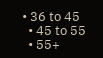• 36 to 45
  • 45 to 55
  • 55+